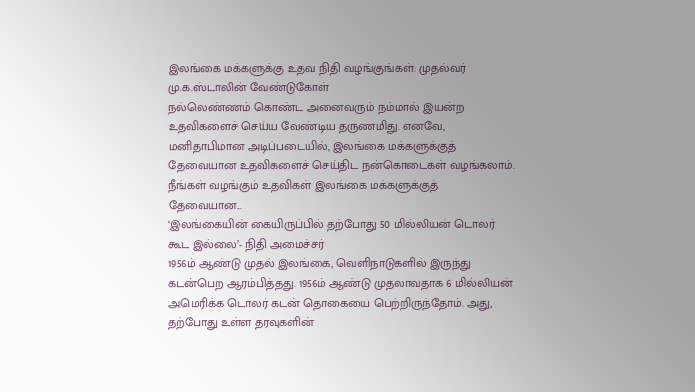இலங்கை மக்களுக்கு உதவ நிதி வழங்குங்கள்: முதல்வர் மு.க.ஸ்டாலின் வேண்டுகோள்
நல்லெண்ணம் கொண்ட அனைவரும் நம்மால் இயன்ற உதவிகளைச் செய்ய வேண்டிய தருணமிது. எனவே, மனிதாபிமான அடிப்படையில், இலங்கை மக்களுக்குத் தேவையான உதவிகளைச் செய்திட நன்கொடைகள் வழங்கலாம். நீங்கள் வழங்கும் உதவிகள் இலங்கை மக்களுக்குத் தேவையான...
‘இலங்கையின் கையிருப்பில் தற்போது 50 மில்லியன் டொலர் கூட இல்லை’- நிதி அமைச்சர்
1956ம் ஆண்டு முதல் இலங்கை, வெளிநாடுகளில் இருந்து கடன்பெற ஆரம்பித்தது. 1956ம் ஆண்டு முதலாவதாக 6 மில்லியன் அமெரிக்க டொலர் கடன் தொகையை பெற்றிருந்தோம். அது, தற்போது உள்ள தரவுகளின்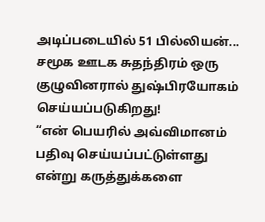அடிப்படையில் 51 பில்லியன்...
சமூக ஊடக சுதந்திரம் ஒரு குழுவினரால் துஷ்பிரயோகம் செய்யப்படுகிறது!
“என் பெயரில் அவ்விமானம் பதிவு செய்யப்பட்டுள்ளது என்று கருத்துக்களை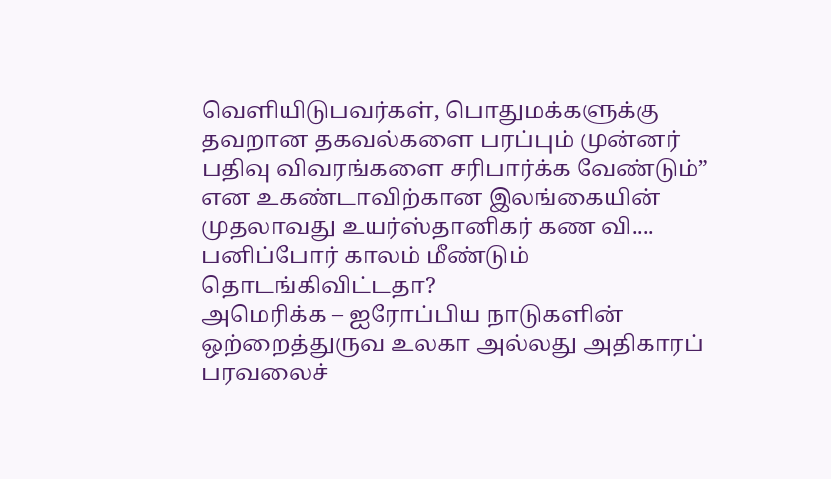வெளியிடுபவர்கள், பொதுமக்களுக்கு தவறான தகவல்களை பரப்பும் முன்னர் பதிவு விவரங்களை சரிபார்க்க வேண்டும்” என உகண்டாவிற்கான இலங்கையின் முதலாவது உயர்ஸ்தானிகர் கண வி....
பனிப்போர் காலம் மீண்டும் தொடங்கிவிட்டதா?
அமெரிக்க – ஐரோப்பிய நாடுகளின் ஒற்றைத்துருவ உலகா அல்லது அதிகாரப் பரவலைச்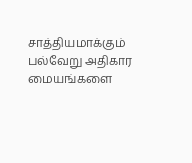சாத்தியமாக்கும் பல்வேறு அதிகார மையங்களை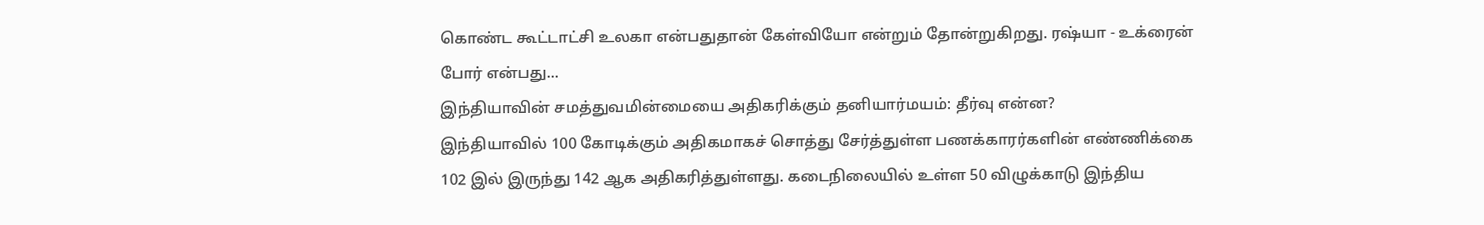கொண்ட கூட்டாட்சி உலகா என்பதுதான் கேள்வியோ என்றும் தோன்றுகிறது. ரஷ்யா - உக்ரைன் போர் என்பது...
இந்தியாவின் சமத்துவமின்மையை அதிகரிக்கும் தனியார்மயம்: தீர்வு என்ன?
இந்தியாவில் 100 கோடிக்கும் அதிகமாகச் சொத்து சேர்த்துள்ள பணக்காரர்களின் எண்ணிக்கை 102 இல் இருந்து 142 ஆக அதிகரித்துள்ளது. கடைநிலையில் உள்ள 50 விழுக்காடு இந்திய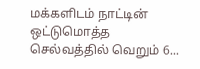மக்களிடம் நாட்டின் ஒட்டுமொத்த செல்வத்தில் வெறும் 6...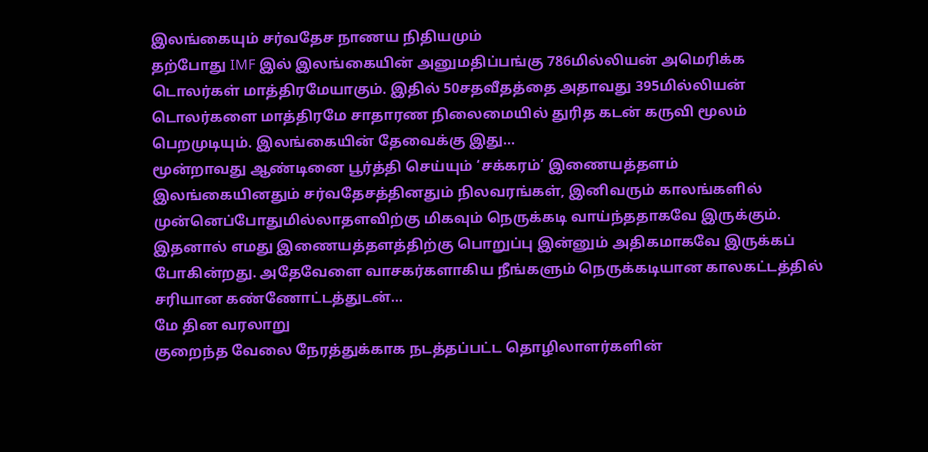இலங்கையும் சர்வதேச நாணய நிதியமும்
தற்போது IMF இல் இலங்கையின் அனுமதிப்பங்கு 786மில்லியன் அமெரிக்க டொலர்கள் மாத்திரமேயாகும். இதில் 50சதவீதத்தை அதாவது 395மில்லியன் டொலர்களை மாத்திரமே சாதாரண நிலைமையில் துரித கடன் கருவி மூலம் பெறமுடியும். இலங்கையின் தேவைக்கு இது...
மூன்றாவது ஆண்டினை பூர்த்தி செய்யும் ‘சக்கரம்’ இணையத்தளம்
இலங்கையினதும் சர்வதேசத்தினதும் நிலவரங்கள், இனிவரும் காலங்களில் முன்னெப்போதுமில்லாதளவிற்கு மிகவும் நெருக்கடி வாய்ந்ததாகவே இருக்கும். இதனால் எமது இணையத்தளத்திற்கு பொறுப்பு இன்னும் அதிகமாகவே இருக்கப் போகின்றது. அதேவேளை வாசகர்களாகிய நீங்களும் நெருக்கடியான காலகட்டத்தில் சரியான கண்ணோட்டத்துடன்...
மே தின வரலாறு
குறைந்த வேலை நேரத்துக்காக நடத்தப்பட்ட தொழிலாளர்களின்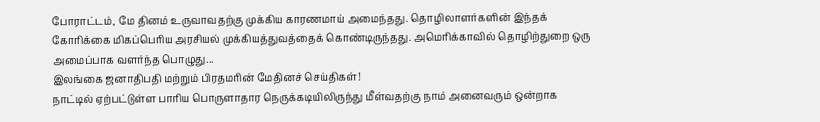போராட்டம், மே தினம் உருவாவதற்கு முக்கிய காரணமாய் அமைந்தது. தொழிலாளர்களின் இந்தக் கோரிக்கை மிகப்பெரிய அரசியல் முக்கியத்துவத்தைக் கொண்டிருந்தது. அமெரிக்காவில் தொழிற்துறை ஒரு அமைப்பாக வளர்ந்த பொழுது...
இலங்கை ஜனாதிபதி மற்றும் பிரதமரின் மேதினச் செய்திகள்!
நாட்டில் ஏற்பட்டுள்ள பாரிய பொருளாதார நெருக்கடியிலிருந்து மீள்வதற்கு நாம் அனைவரும் ஒன்றாக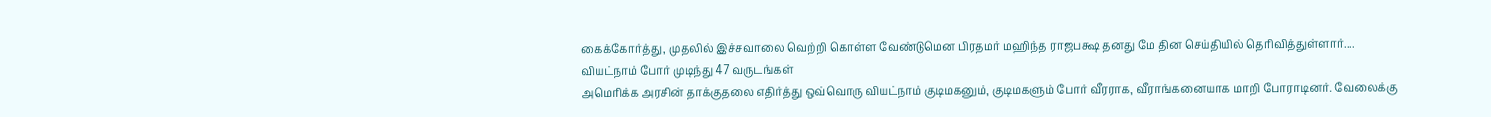கைக்கோர்த்து, முதலில் இச்சவாலை வெற்றி கொள்ள வேண்டுமென பிரதமர் மஹிந்த ராஜபக்ஷ தனது மே தின செய்தியில் தெரிவித்துள்ளார்....
வியட்நாம் போர் முடிந்து 47 வருடங்கள்
அமெரிக்க அரசின் தாக்குதலை எதிர்த்து ஒவ்வொரு வியட்நாம் குடிமகனும், குடிமகளும் போர் வீரராக, வீராங்கனையாக மாறி போராடினர். வேலைக்கு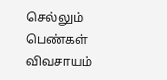செல்லும் பெண்கள் விவசாயம்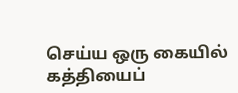செய்ய ஒரு கையில் கத்தியைப்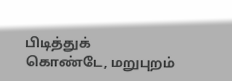பிடித்துக் கொண்டே, மறுபுறம்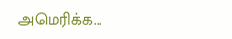அமெரிக்க...